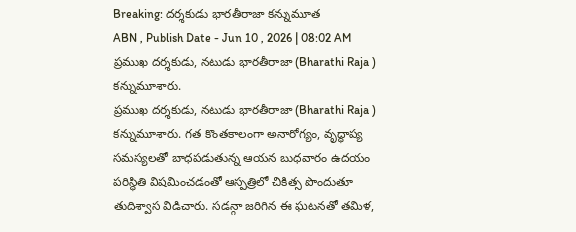Breaking: దర్శకుడు భారతీరాజా కన్నుమూత
ABN , Publish Date - Jun 10 , 2026 | 08:02 AM
ప్రముఖ దర్శకుడు, నటుడు భారతీరాజా (Bharathi Raja ) కన్నుమూశారు.
ప్రముఖ దర్శకుడు, నటుడు భారతీరాజా (Bharathi Raja ) కన్నుమూశారు. గత కొంతకాలంగా అనారోగ్యం, వృద్ధాప్య సమస్యలతో బాధపడుతున్న ఆయన బుధవారం ఉదయం పరిస్థితి విషమించడంతో ఆస్పత్రిలో చికిత్స పొందుతూ తుదిశ్వాస విడిచారు. సడన్గా జరిగిన ఈ ఘటనతో తమిళ,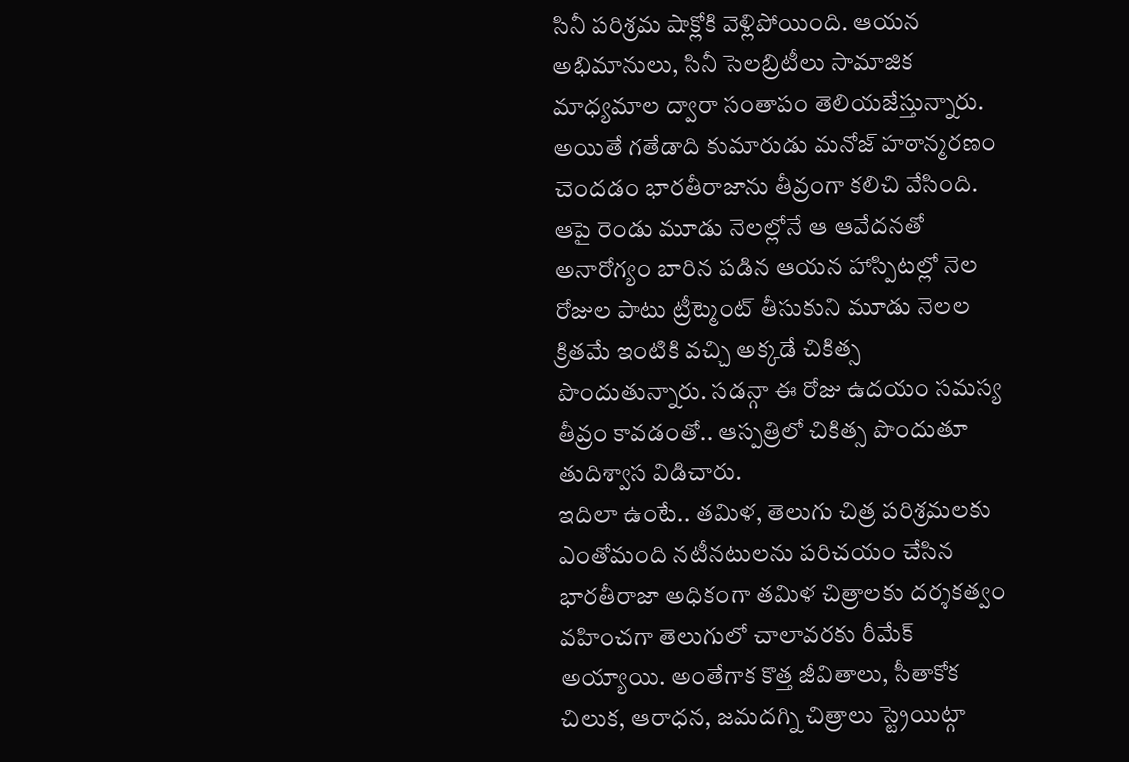సినీ పరిశ్రమ షాక్లోకి వెళ్లిపోయింది. ఆయన అభిమానులు, సినీ సెలబ్రిటీలు సామాజిక మాధ్యమాల ద్వారా సంతాపం తెలియజేస్తున్నారు.
అయితే గతేడాది కుమారుడు మనోజ్ హఠాన్మరణం చెందడం భారతీరాజాను తీవ్రంగా కలిచి వేసింది. ఆపై రెండు మూడు నెలల్లోనే ఆ ఆవేదనతో అనారోగ్యం బారిన పడిన ఆయన హాస్పిటల్లో నెల రోజుల పాటు ట్రీట్మెంట్ తీసుకుని మూడు నెలల క్రితమే ఇంటికి వచ్చి అక్కడే చికిత్స పొందుతున్నారు. సడన్గా ఈ రోజు ఉదయం సమస్య తీవ్రం కావడంతో.. ఆస్పత్రిలో చికిత్స పొందుతూ తుదిశ్వాస విడిచారు.
ఇదిలా ఉంటే.. తమిళ, తెలుగు చిత్ర పరిశ్రమలకు ఎంతోమంది నటీనటులను పరిచయం చేసిన భారతీరాజా అధికంగా తమిళ చిత్రాలకు దర్శకత్వం వహించగా తెలుగులో చాలావరకు రీమేక్ అయ్యాయి. అంతేగాక కొత్త జీవితాలు, సీతాకోక చిలుక, ఆరాధన, జమదగ్ని చిత్రాలు స్ట్రెయిట్గా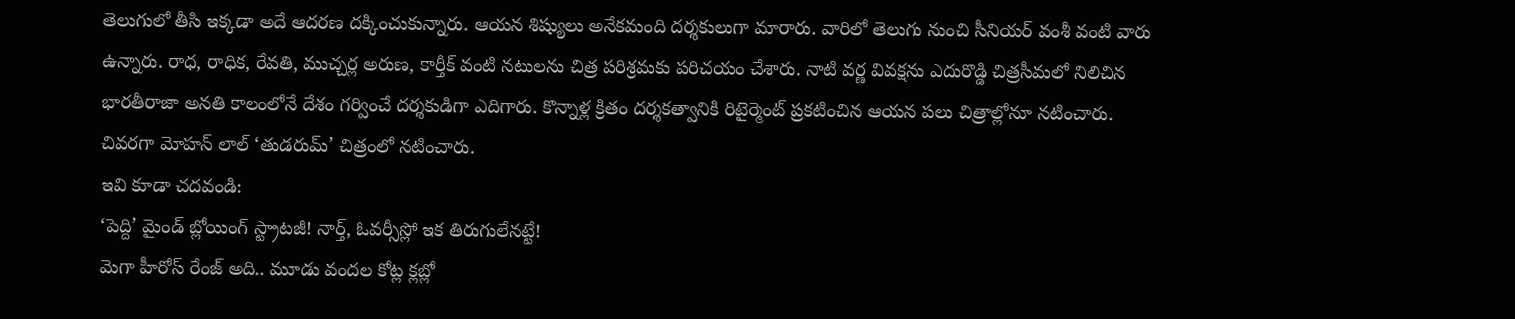తెలుగులో తీసి ఇక్కడా అదే ఆదరణ దక్కించుకున్నారు. ఆయన శిష్యులు అనేకమంది దర్శకులుగా మారారు. వారిలో తెలుగు నుంచి సీనియర్ వంశీ వంటి వారు ఉన్నారు. రాధ, రాధిక, రేవతి, ముచ్చర్ల అరుణ, కార్తీక్ వంటి నటులను చిత్ర పరిశ్రమకు పరిచయం చేశారు. నాటి వర్ణ వివక్షను ఎదురొడ్డి చిత్రసీమలో నిలిచిన భారతీరాజా అనతి కాలంలోనే దేశం గర్వించే దర్శకుడిగా ఎదిగారు. కొన్నాళ్ల క్రితం దర్శకత్వానికి రిటైర్మెంట్ ప్రకటించిన ఆయన పలు చిత్రాల్లోనూ నటించారు. చివరగా మోహన్ లాల్ ‘తుడరుమ్’ చిత్రంలో నటించారు.
ఇవి కూడా చదవండి:
‘పెద్ది’ మైండ్ బ్లోయింగ్ స్ట్రాటజీ! నార్త్, ఓవర్సీస్లో ఇక తిరుగులేనట్టే!
మెగా హీరోస్ రేంజ్ అది.. మూడు వందల కోట్ల క్లబ్లో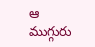ఆ ముగ్గురు